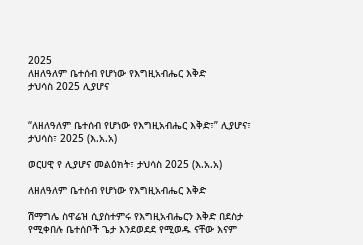2025
ለዘለዓለም ቤተሰብ የሆነው የእግዚአብሔር እቅድ
ታህሳስ 2025 ሊያሆና


“ለዘለዓለም ቤተሰብ የሆነው የእግዚአብሔር እቅድ፣” ሊያሆና፣ ታህሳስ፣ 2025 (እ.አ.አ)

ወርሀዊ የ ሊያሆና መልዕክት፣ ታህሳስ 2025 (እ.አ.አ)

ለዘለዓለም ቤተሰብ የሆነው የእግዚአብሔር እቅድ

ሽማግሌ ስዋሬዝ ሲያስተምሩ የእግዚአብሔርን እቅድ በደስታ የሚቀበሉ ቤተሰቦች ጌታ እንደወደደ የሚወዱ ናቸው እናም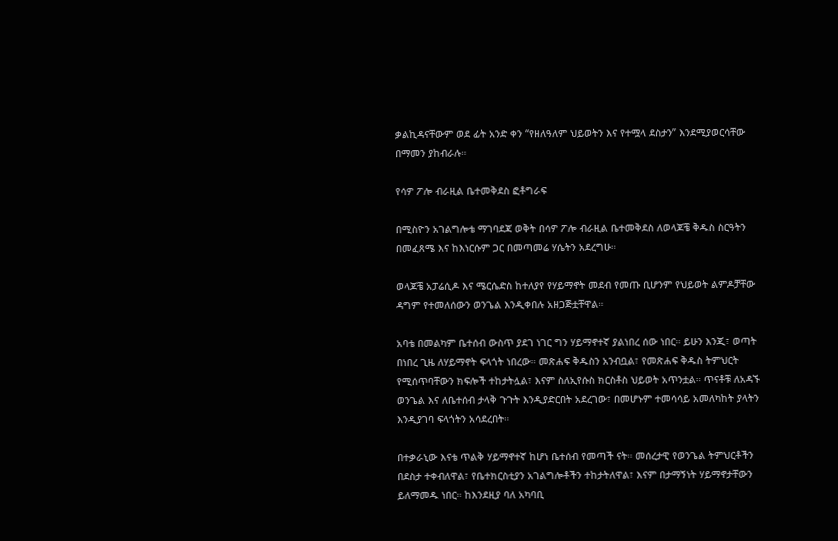ቃልኪዳናቸውም ወደ ፊት አንድ ቀን “የዘለዓለም ህይወትን እና የተሟላ ደስታን” እንደሚያወርሳቸው በማመን ያከብራሉ።

የሳዎ ፖሎ ብራዚል ቤተመቅደስ ፎቶግራፍ

በሚስዮን አገልግሎቴ ማገባደጃ ወቅት በሳዎ ፖሎ ብራዚል ቤተመቅደስ ለወላጆቼ ቅዱስ ስርዓትን በመፈጸሜ እና ከእነርሱም ጋር በመጣመሬ ሃሴትን አደረግሁ።

ወላጆቼ አፓሬሲዶ እና ሜርሴድስ ከተለያየ የሃይማኖት መደብ የመጡ ቢሆንም የህይወት ልምዶቻቸው ዳግም የተመለሰውን ወንጌል እንዲቀበሉ አዘጋጅቷቸዋል።

አባቴ በመልካም ቤተሰብ ውስጥ ያደገ ነገር ግን ሃይማኖተኛ ያልነበረ ሰው ነበር። ይሁን እንጂ፣ ወጣት በነበረ ጊዜ ለሃይማኖት ፍላጎት ነበረው። መጽሐፍ ቅዱስን አንብቧል፣ የመጽሐፍ ቅዱስ ትምህርት የሚሰጥባቸውን ክፍሎች ተከታትሏል፣ እናም ስለኢየሱስ ክርስቶስ ህይወት አጥንቷል። ጥናቶቹ ለአዳኙ ወንጌል እና ለቤተሰብ ታላቅ ጉጉት እንዲያድርበት አደረገው፣ በመሆኑም ተመሳሳይ አመለካከት ያላትን እንዲያገባ ፍላጎትን አሳደረበት።

በተቃራኒው እናቴ ጥልቅ ሃይማኖተኛ ከሆነ ቤተሰብ የመጣች ናት። መሰረታዊ የወንጌል ትምህርቶችን በደስታ ተቀብለዋል፣ የቤተክርስቲያን አገልግሎቶችን ተከታትለዋል፣ እናም በታማኝነት ሃይማኖታቸውን ይለማመዱ ነበር። ከእንደዚያ ባለ አካባቢ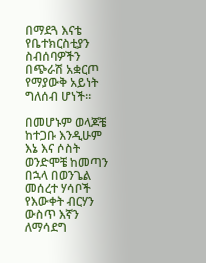በማደጓ እናቴ የቤተክርስቲያን ስብሰባዎችን በጭራሽ አቋርጦ የማያውቅ አይነት ግለሰብ ሆነች።

በመሆኑም ወላጆቼ ከተጋቡ እንዲሁም እኔ እና ሶስት ወንድሞቼ ከመጣን በኋላ በወንጌል መሰረተ ሃሳቦች የእውቀት ብርሃን ውስጥ እኛን ለማሳደግ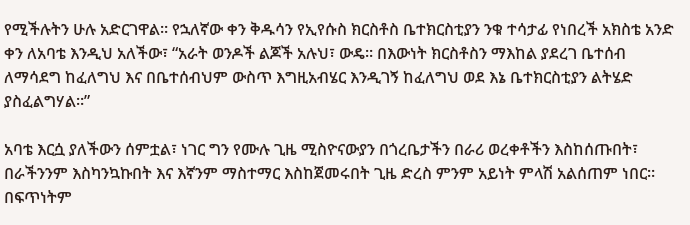የሚችሉትን ሁሉ አድርገዋል። የኋለኛው ቀን ቅዱሳን የኢየሱስ ክርስቶስ ቤተክርስቲያን ንቁ ተሳታፊ የነበረች አክስቴ አንድ ቀን ለአባቴ እንዲህ አለችው፣ “አራት ወንዶች ልጆች አሉህ፣ ውዴ። በእውነት ክርስቶስን ማእከል ያደረገ ቤተሰብ ለማሳደግ ከፈለግህ እና በቤተሰብህም ውስጥ እግዚአብሄር እንዲገኝ ከፈለግህ ወደ እኔ ቤተክርስቲያን ልትሄድ ያስፈልግሃል።”

አባቴ እርሷ ያለችውን ሰምቷል፣ ነገር ግን የሙሉ ጊዜ ሚስዮናውያን በጎረቤታችን በራሪ ወረቀቶችን እስከሰጡበት፣ በራችንንም እስካንኳኩበት እና እኛንም ማስተማር እስከጀመሩበት ጊዜ ድረስ ምንም አይነት ምላሽ አልሰጠም ነበር። በፍጥነትም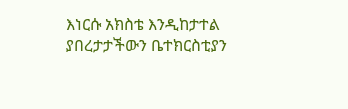እነርሱ አክስቴ እንዲከታተል ያበረታታችውን ቤተክርስቲያን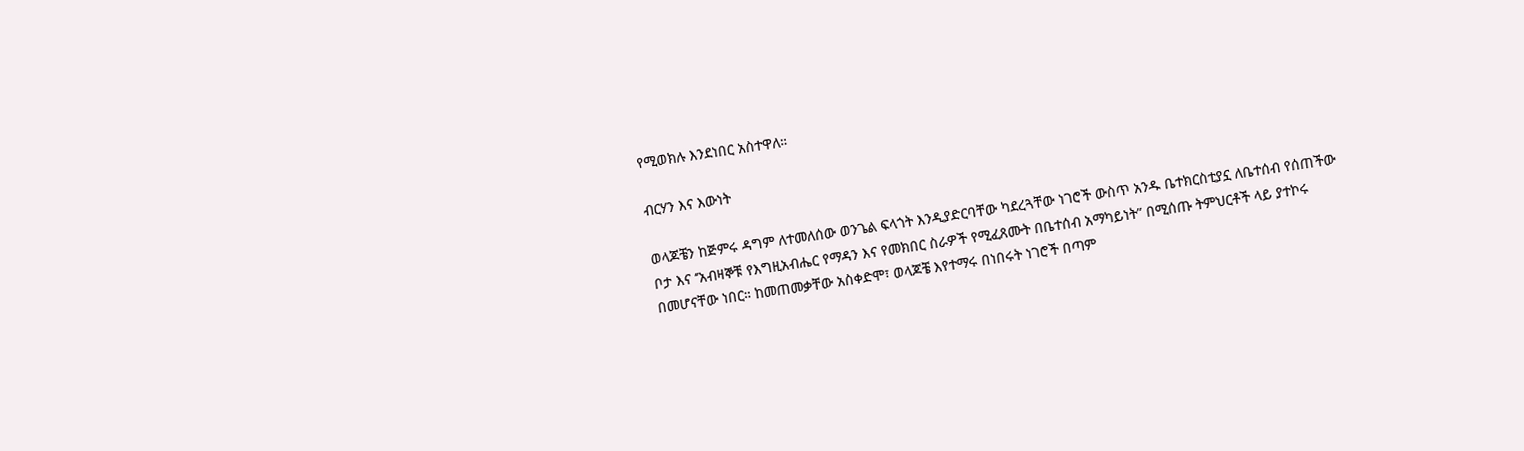የሚወክሉ እንደነበር አስተዋለ።

ብርሃን እና እውነት

ወላጆቼን ከጅምሩ ዳግም ለተመለሰው ወንጌል ፍላጎት እንዲያድርባቸው ካደረጓቸው ነገሮች ውስጥ አንዱ ቤተክርስቲያኗ ለቤተሰብ የሰጠችው ቦታ እና ‘’አብዛኞቹ የእግዚአብሔር የማዳን እና የመክበር ስራዎች የሚፈጸሙት በቤተሰብ አማካይነት” በሚሰጡ ትምህርቶች ላይ ያተኮሩ በመሆናቸው ነበር። ከመጠመቃቸው አስቀድሞ፣ ወላጆቼ እየተማሩ በነበሩት ነገሮች በጣም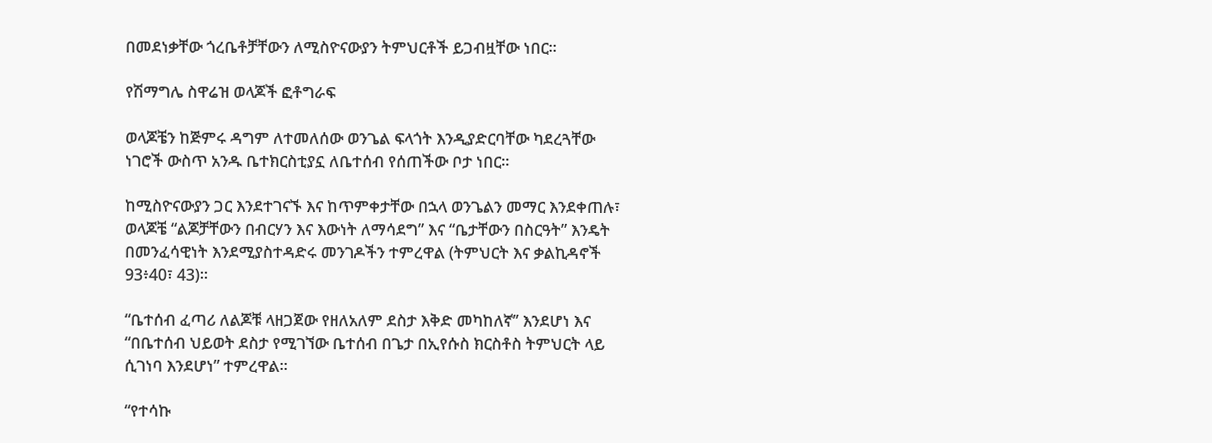በመደነቃቸው ጎረቤቶቻቸውን ለሚስዮናውያን ትምህርቶች ይጋብዟቸው ነበር።

የሽማግሌ ስዋሬዝ ወላጆች ፎቶግራፍ

ወላጆቼን ከጅምሩ ዳግም ለተመለሰው ወንጌል ፍላጎት እንዲያድርባቸው ካደረጓቸው ነገሮች ውስጥ አንዱ ቤተክርስቲያኗ ለቤተሰብ የሰጠችው ቦታ ነበር።

ከሚስዮናውያን ጋር እንደተገናኙ እና ከጥምቀታቸው በኋላ ወንጌልን መማር እንደቀጠሉ፣ ወላጆቼ “ልጆቻቸውን በብርሃን እና እውነት ለማሳደግ” እና “ቤታቸውን በስርዓት” እንዴት በመንፈሳዊነት እንደሚያስተዳድሩ መንገዶችን ተምረዋል (ትምህርት እና ቃልኪዳኖች 93፥40፣ 43)።

“ቤተሰብ ፈጣሪ ለልጆቹ ላዘጋጀው የዘለአለም ደስታ እቅድ መካከለኛ’’ እንደሆነ እና “በቤተሰብ ህይወት ደስታ የሚገኘው ቤተሰብ በጌታ በኢየሱስ ክርስቶስ ትምህርት ላይ ሲገነባ እንደሆነ” ተምረዋል።

“የተሳኩ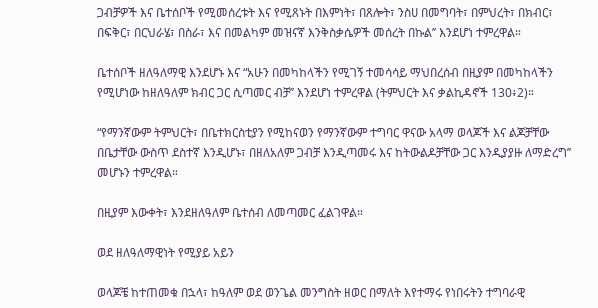ጋብቻዎች እና ቤተሰቦች የሚመሰረቱት እና የሚጸኑት በእምነት፣ በጸሎት፣ ንስሀ በመግባት፣ በምህረት፣ በክብር፣ በፍቅር፣ በርህራሄ፣ በስራ፣ እና በመልካም መዝናኛ እንቅስቃሴዎች መሰረት በኩል’’ እንደሆነ ተምረዋል።

ቤተሰቦች ዘለዓለማዊ እንደሆኑ እና “አሁን በመካከላችን የሚገኝ ተመሳሳይ ማህበረሰብ በዚያም በመካከላችን የሚሆነው ከዘለዓለም ክብር ጋር ሲጣመር ብቻ’’ እንደሆነ ተምረዋል (ትምህርት እና ቃልኪዳኖች 130፥2)።

“የማንኛውም ትምህርት፣ በቤተክርስቲያን የሚከናወን የማንኛውም ተግባር ዋናው አላማ ወላጆች እና ልጆቻቸው በቤታቸው ውስጥ ደስተኛ እንዲሆኑ፣ በዘለአለም ጋብቻ እንዲጣመሩ እና ከትውልዶቻቸው ጋር እንዲያያዙ ለማድረግ’’ መሆኑን ተምረዋል።

በዚያም እውቀት፣ እንደዘለዓለም ቤተሰብ ለመጣመር ፈልገዋል።

ወደ ዘለዓለማዊነት የሚያይ አይን

ወላጆቼ ከተጠመቁ በኋላ፣ ከዓለም ወደ ወንጌል መንግስት ዘወር በማለት እየተማሩ የነበሩትን ተግባራዊ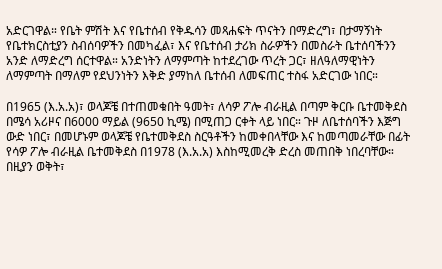አድርገዋል። የቤት ምሽት እና የቤተሰብ የቅዱሳን መጻሐፍት ጥናትን በማድረግ፣ በታማኝነት የቤተክርስቲያን ስብሰባዎችን በመካፈል፣ እና የቤተሰብ ታሪክ ስራዎችን በመስራት ቤተሰባችንን አንድ ለማድረግ ሰርተዋል። አንድነትን ለማምጣት ከተደረገው ጥረት ጋር፣ ዘለዓለማዊነትን ለማምጣት በማለም የደህንነትን እቅድ ያማከለ ቤተሰብ ለመፍጠር ተስፋ አድርገው ነበር።

በ1965 (እ.አ.አ)፣ ወላጆቼ በተጠመቁበት ዓመት፣ ለሳዎ ፖሎ ብራዚል በጣም ቅርቡ ቤተመቅደስ በሜሳ አሪዞና በ6000 ማይል (9650 ኪሜ) በሚጠጋ ርቀት ላይ ነበር። ጉዞ ለቤተሰባችን እጅግ ውድ ነበር፣ በመሆኑም ወላጆቼ የቤተመቅደስ ስርዓቶችን ከመቀበላቸው እና ከመጣመራቸው በፊት የሳዎ ፖሎ ብራዚል ቤተመቅደስ በ1978 (እ.አ.አ) እስከሚመረቅ ድረስ መጠበቅ ነበረባቸው። በዚያን ወቅት፣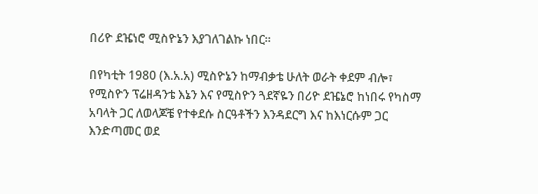በሪዮ ደዤነሮ ሚስዮኔን እያገለገልኩ ነበር።

በየካቲት 1980 (እ.አ.አ) ሚስዮኔን ከማብቃቴ ሁለት ወራት ቀደም ብሎ፣ የሚስዮን ፕሬዘዳንቴ እኔን እና የሚስዮን ጓደኛዬን በሪዮ ደዤኔሮ ከነበሩ የካስማ አባላት ጋር ለወላጆቼ የተቀደሱ ስርዓቶችን እንዳደርግ እና ከእነርሱም ጋር እንድጣመር ወደ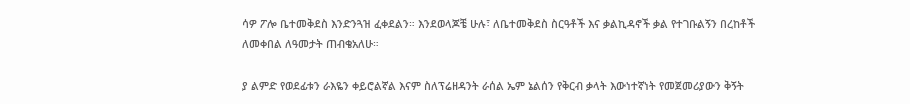ሳዎ ፖሎ ቤተመቅደስ እንድንጓዝ ፈቀደልን። እንደወላጆቼ ሁሉ፣ ለቤተመቅደስ ስርዓቶች እና ቃልኪዳኖች ቃል የተገቡልኝን በረከቶች ለመቀበል ለዓመታት ጠብቄአለሁ።

ያ ልምድ የወደፊቱን ራእዬን ቀይሮልኛል እናም ስለፕሬዘዳንት ራሰል ኤም ኔልሰን የቅርብ ቃላት እውነተኛነት የመጀመሪያውን ቅኝት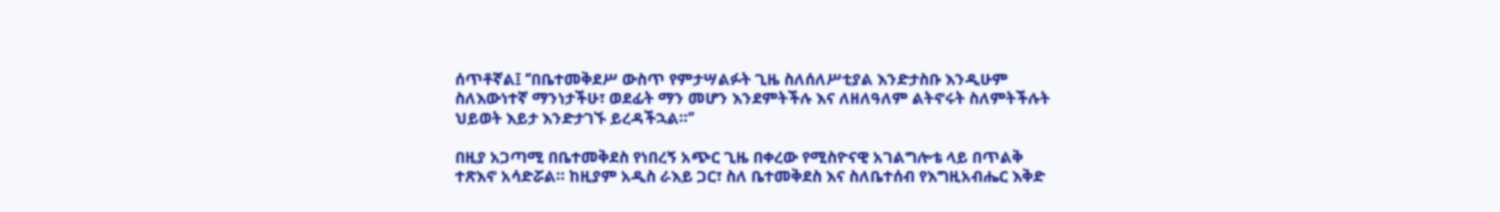ሰጥቶኛል፤ ‘’በቤተመቅደሥ ውስጥ የምታሣልፉት ጊዜ ስለሰለሥቲያል እንድታስቡ እንዲሁም ስለእውነተኛ ማንነታችሁ፣ ወደፊት ማን መሆን እንደምትችሉ እና ለዘለዓለም ልትኖሩት ስለምትችሉት ህይወት እይታ እንድታገኙ ይረዳችኋል።’’

በዚያ አጋጣሚ በቤተመቅደስ የነበረኝ አጭር ጊዜ በቀረው የሚስዮናዊ አገልግሎቴ ላይ በጥልቅ ተጽእኖ አሳድሯል። ከዚያም አዲስ ራእይ ጋር፣ ስለ ቤተመቅደስ እና ስለቤተሰብ የእግዚአብሔር እቅድ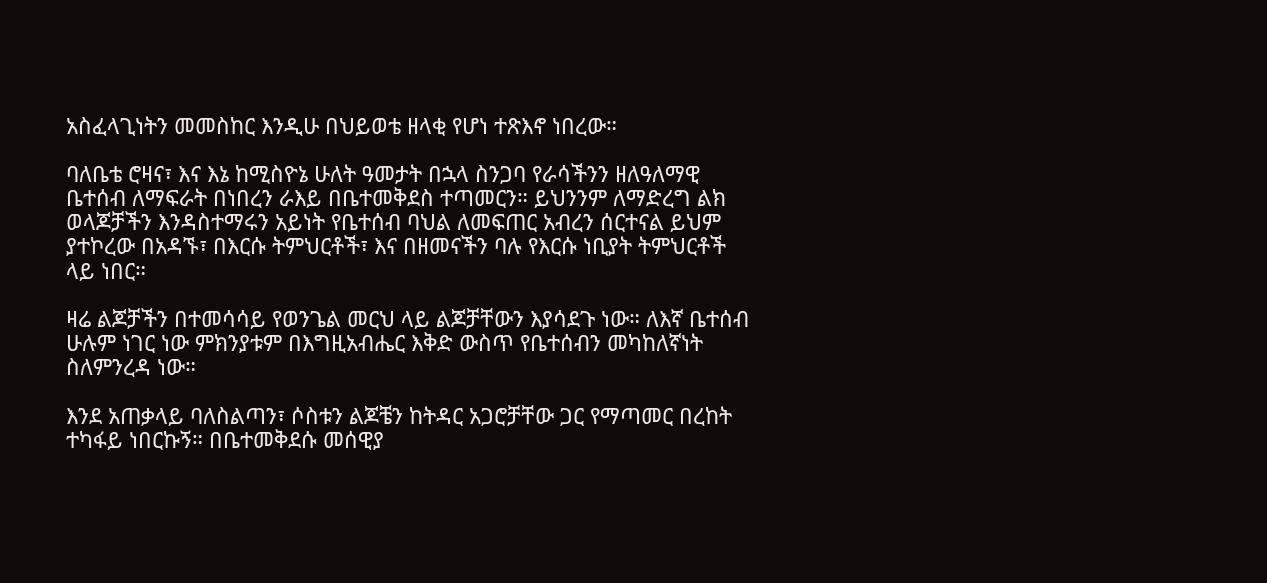አስፈላጊነትን መመስከር እንዲሁ በህይወቴ ዘላቂ የሆነ ተጽእኖ ነበረው።

ባለቤቴ ሮዛና፣ እና እኔ ከሚስዮኔ ሁለት ዓመታት በኋላ ስንጋባ የራሳችንን ዘለዓለማዊ ቤተሰብ ለማፍራት በነበረን ራእይ በቤተመቅደስ ተጣመርን። ይህንንም ለማድረግ ልክ ወላጆቻችን እንዳስተማሩን አይነት የቤተሰብ ባህል ለመፍጠር አብረን ሰርተናል ይህም ያተኮረው በአዳኙ፣ በእርሱ ትምህርቶች፣ እና በዘመናችን ባሉ የእርሱ ነቢያት ትምህርቶች ላይ ነበር።

ዛሬ ልጆቻችን በተመሳሳይ የወንጌል መርህ ላይ ልጆቻቸውን እያሳደጉ ነው። ለእኛ ቤተሰብ ሁሉም ነገር ነው ምክንያቱም በእግዚአብሔር እቅድ ውስጥ የቤተሰብን መካከለኛነት ስለምንረዳ ነው።

እንደ አጠቃላይ ባለስልጣን፣ ሶስቱን ልጆቼን ከትዳር አጋሮቻቸው ጋር የማጣመር በረከት ተካፋይ ነበርኩኝ። በቤተመቅደሱ መሰዊያ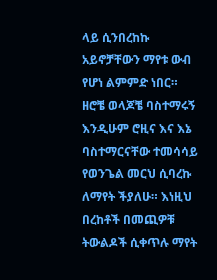ላይ ሲንበረከኩ አይኖቻቸውን ማየቱ ውብ የሆነ ልምምድ ነበር። ዘሮቼ ወላጆቼ ባስተማሩኝ እንዲሁም ሮዚና እና እኔ ባስተማርናቸው ተመሳሳይ የወንጌል መርህ ሲባረኩ ለማየት ችያለሁ። እነዚህ በረከቶች በመጪዎቹ ትውልዶች ሲቀጥሉ ማየት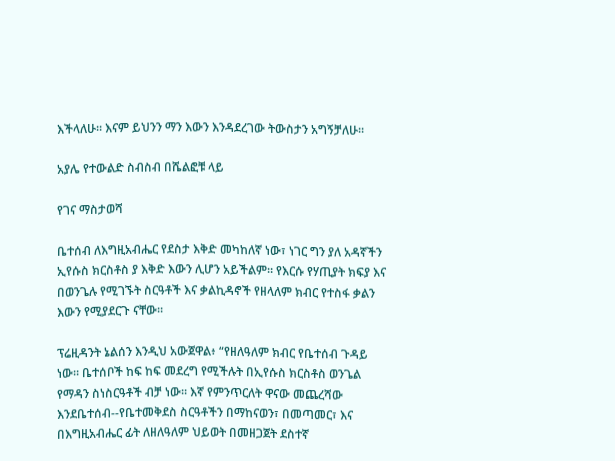እችላለሁ። እናም ይህንን ማን እውን እንዳደረገው ትውስታን አግኝቻለሁ።

አያሌ የተውልድ ስብስብ በሼልፎቹ ላይ

የገና ማስታወሻ

ቤተሰብ ለእግዚአብሔር የደስታ እቅድ መካከለኛ ነው፣ ነገር ግን ያለ አዳኛችን ኢየሱስ ክርስቶስ ያ እቅድ እውን ሊሆን አይችልም። የእርሱ የሃጢያት ክፍያ እና በወንጌሉ የሚገኙት ስርዓቶች እና ቃልኪዳኖች የዘላለም ክብር የተስፋ ቃልን እውን የሚያደርጉ ናቸው።

ፕሬዚዳንት ኔልሰን እንዲህ አውጀዋል፥ “የዘለዓለም ክብር የቤተሰብ ጉዳይ ነው። ቤተሰቦች ከፍ ከፍ መደረግ የሚችሉት በኢየሱስ ክርስቶስ ወንጌል የማዳን ስነስርዓቶች ብቻ ነው። እኛ የምንጥርለት ዋናው መጨረሻው እንደቤተሰብ--የቤተመቅደስ ስርዓቶችን በማከናወን፣ በመጣመር፣ እና በእግዚአብሔር ፊት ለዘለዓለም ህይወት በመዘጋጀት ደስተኛ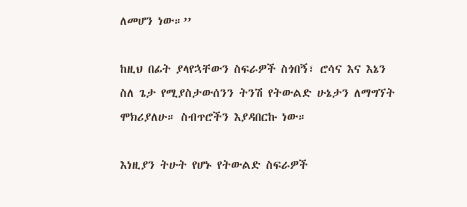ለመሆን ነው።’’

ከዚህ በፊት ያላየኋቸውን ስፍራዎች ስጎበኝ፣ ሮሳና እና እኔን ስለ ጌታ የሚያስታውሰንን ትንሽ የትውልድ ሁኔታን ለማግኘት ሞክሪያለሁ። ስብጥሮችን እያዳበርኩ ነው።

እነዚያን ትሁት የሆኑ የትውልድ ስፍራዎች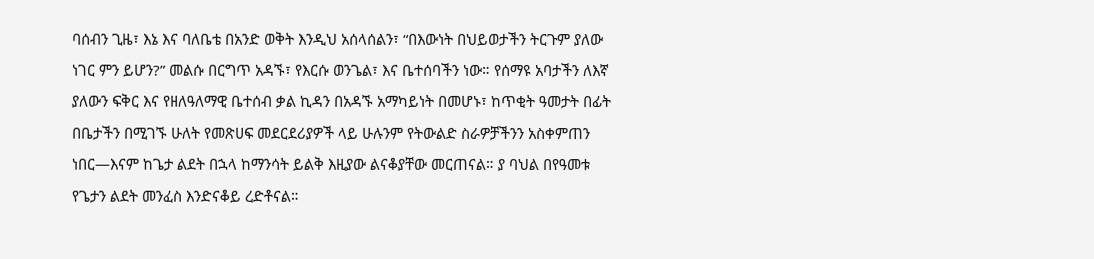ባሰብን ጊዜ፣ እኔ እና ባለቤቴ በአንድ ወቅት እንዲህ አሰላሰልን፣ “በእውነት በህይወታችን ትርጉም ያለው ነገር ምን ይሆን?” መልሱ በርግጥ አዳኙ፣ የእርሱ ወንጌል፣ እና ቤተሰባችን ነው። የሰማዩ አባታችን ለእኛ ያለውን ፍቅር እና የዘለዓለማዊ ቤተሰብ ቃል ኪዳን በአዳኙ አማካይነት በመሆኑ፣ ከጥቂት ዓመታት በፊት በቤታችን በሚገኙ ሁለት የመጽሀፍ መደርደሪያዎች ላይ ሁሉንም የትውልድ ስራዎቻችንን አስቀምጠን ነበር—እናም ከጌታ ልደት በኋላ ከማንሳት ይልቅ እዚያው ልናቆያቸው መርጠናል። ያ ባህል በየዓመቱ የጌታን ልደት መንፈስ እንድናቆይ ረድቶናል።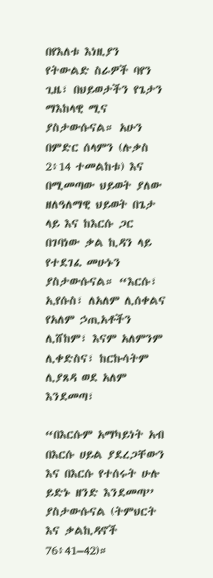በየእለቱ እነዚያን የትውልድ ስራዎች ባየን ጊዜ፣ በህይወታችን የጌታን ማእከላዊ ሚና ያስታውሱናል። አሁን በምድር ሰላምን (ሉቃስ 2፥14 ተመልከቱ) እና በሚመጣው ህይወት ያለው ዘለዓለማዊ ህይወት በጌታ ላይ እና ከእርሱ ጋር በገባነው ቃል ኪዳን ላይ የተደገፈ መሁኑን ያስታውሱናል። “እርሱ፣ ኢየሱስ፣ ለአለም ሊሰቀልና የአለም ኃጢአቶችን ሊሸከም፣ እናም አለምንም ሊቀድስና፣ ከርኩሳትም ሊያጸዳ ወደ አለም እንደመጣ፣

“በእርሱም አማካይነት አብ በእርሱ ሀይል ያደረጋቸውን እና በእርሱ የተሰሩት ሁሉ ይድኑ ዘንድ እንደመጣ’’ ያስታውሱናል (ትምህርት እና ቃልኪዳኖች 76፥41–42)።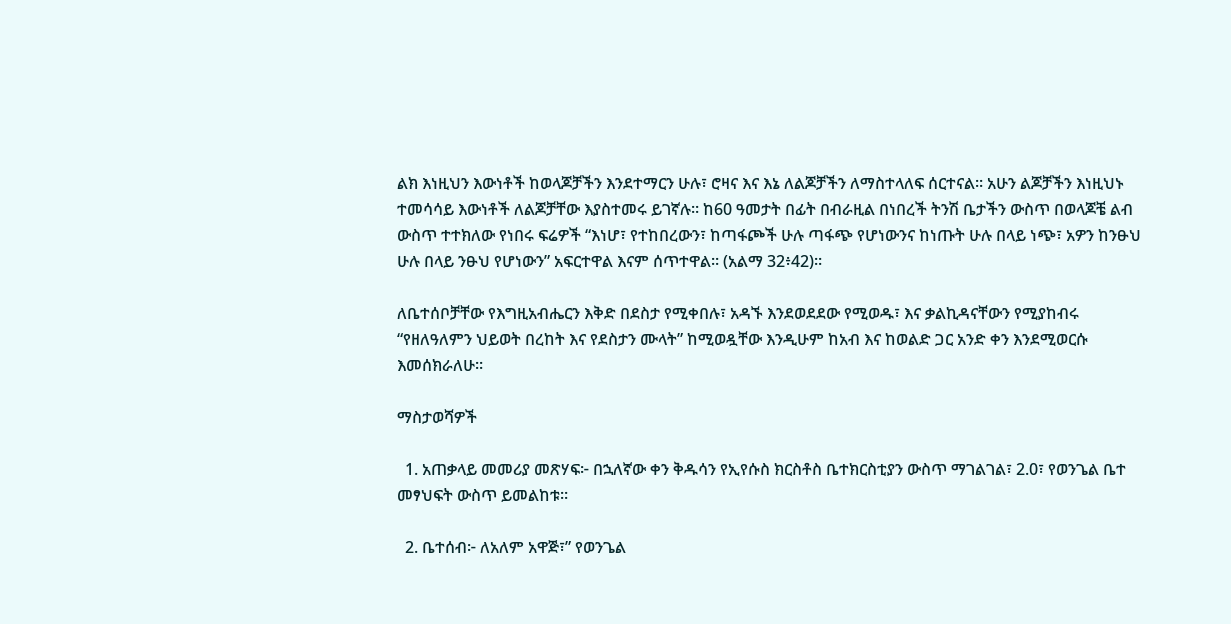ልክ እነዚህን እውነቶች ከወላጆቻችን እንደተማርን ሁሉ፣ ሮዛና እና እኔ ለልጆቻችን ለማስተላለፍ ሰርተናል። አሁን ልጆቻችን እነዚህኑ ተመሳሳይ እውነቶች ለልጆቻቸው እያስተመሩ ይገኛሉ። ከ60 ዓመታት በፊት በብራዚል በነበረች ትንሽ ቤታችን ውስጥ በወላጆቼ ልብ ውስጥ ተተክለው የነበሩ ፍሬዎች “እነሆ፣ የተከበረውን፣ ከጣፋጮች ሁሉ ጣፋጭ የሆነውንና ከነጡት ሁሉ በላይ ነጭ፣ አዎን ከንፁህ ሁሉ በላይ ንፁህ የሆነውን” አፍርተዋል እናም ሰጥተዋል። (አልማ 32፥42)።

ለቤተሰቦቻቸው የእግዚአብሔርን እቅድ በደስታ የሚቀበሉ፣ አዳኙ እንደወደደው የሚወዱ፣ እና ቃልኪዳናቸውን የሚያከብሩ “የዘለዓለምን ህይወት በረከት እና የደስታን ሙላት” ከሚወዷቸው እንዲሁም ከአብ እና ከወልድ ጋር አንድ ቀን እንደሚወርሱ እመሰክራለሁ።

ማስታወሻዎች

  1. አጠቃላይ መመሪያ መጽሃፍ፦ በኋለኛው ቀን ቅዱሳን የኢየሱስ ክርስቶስ ቤተክርስቲያን ውስጥ ማገልገል፣ 2.0፣ የወንጌል ቤተ መፃህፍት ውስጥ ይመልከቱ።

  2. ቤተሰብ፦ ለአለም አዋጅ፣” የወንጌል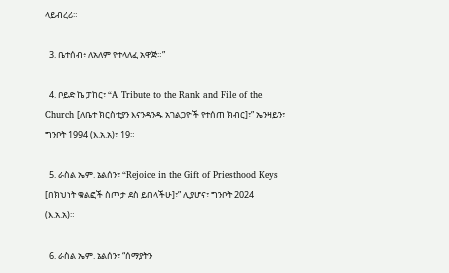ላይብረሪ።

  3. ቤተሰብ፥ ለአለም የተላለፈ አዋጅ።”

  4. ቦይድ ኬ ፓከር፣ “A Tribute to the Rank and File of the Church [ለቤተ ክርስቲያን እናንዳንዱ አገልጋዮች የተሰጠ ክብር]፣” ኤንዛይን፣ ግንቦት 1994 (እ.አ.አ)፣ 19።

  5. ራስል ኤም. ኔልሰን፣ “Rejoice in the Gift of Priesthood Keys [በክህነት ቁልፎች ስጦታ ደስ ይበላችሁ]፣” ሊያሆና፣ ግንቦት 2024 (እ.አ.አ)።

  6. ራስል ኤም. ኔልሰን፣ “ሰማያትን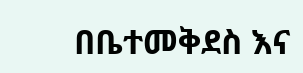በቤተመቅደስ እና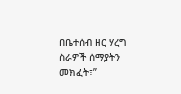በቤተሰብ ዘር ሃረግ ስራዎች ሰማያትን መክፈት፣”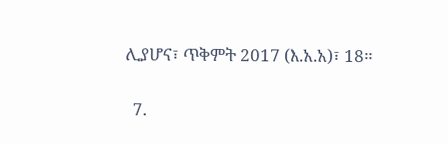ሊያሆና፣ ጥቅምት 2017 (እ.አ.አ)፣ 18።

  7.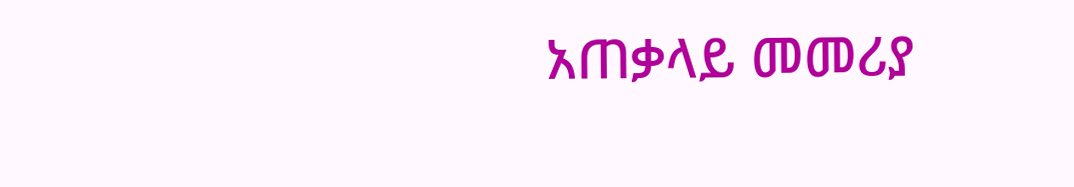አጠቃላይ መመሪያ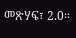መጽሃፍ፣ 2.0።